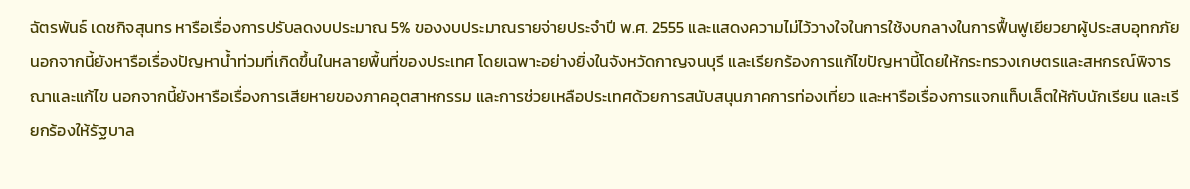ฉัตรพันธ์ เดชกิจสุนทร หารือเรื่องการปรับลดงบประมาณ 5% ของงบประมาณรายจ่ายประจำปี พ.ศ. 2555 และแสดงความไม่ไว้วางใจในการใช้งบกลางในการฟื้นฟูเยียวยาผู้ประสบอุทกภัย นอกจากนี้ยังหารือเรื่องปัญหาน้ำท่วมที่เกิดขึ้นในหลายพื้นที่ของประเทศ โดยเฉพาะอย่างยิ่งในจังหวัดกาญจนบุรี และเรียกร้องการแก้ไขปัญหานี้โดยให้กระทรวงเกษตรและสหกรณ์พิจารณาและแก้ไข นอกจากนี้ยังหารือเรื่องการเสียหายของภาคอุตสาหกรรม และการช่วยเหลือประเทศด้วยการสนับสนุนภาคการท่องเที่ยว และหารือเรื่องการแจกแท็บเล็ตให้กับนักเรียน และเรียกร้องให้รัฐบาล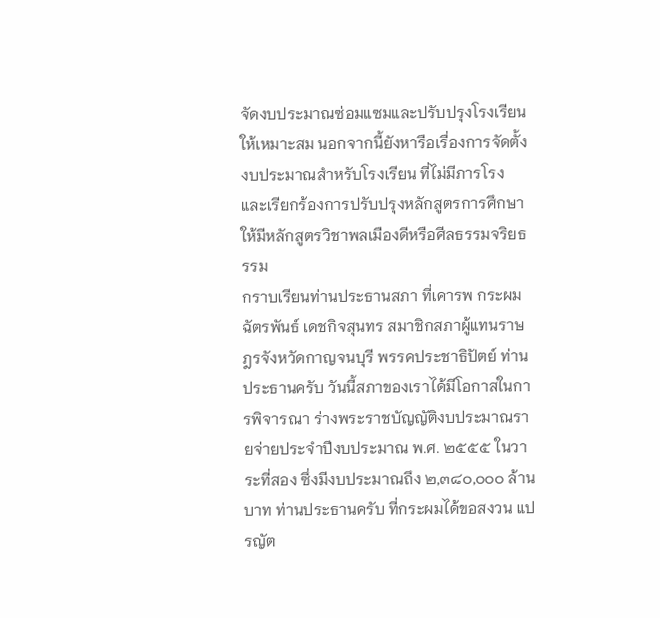จัดงบประมาณซ่อมแซมและปรับปรุงโรงเรียนให้เหมาะสม นอกจากนี้ยังหารือเรื่องการจัดตั้งงบประมาณสำหรับโรงเรียน ที่ไม่มีภารโรง และเรียกร้องการปรับปรุงหลักสูตรการศึกษาให้มีหลักสูตรวิชาพลเมืองดีหรือศีลธรรมจริยธรรม
กราบเรียนท่านประธานสภา ที่เคารพ กระผม ฉัตรพันธ์ เดชกิจสุนทร สมาชิกสภาผู้แทนราษฎรจังหวัดกาญจนบุรี พรรคประชาธิปัตย์ ท่านประธานครับ วันนี้สภาของเราได้มีโอกาสในการพิจารณา ร่างพระราชบัญญัติงบประมาณรายจ่ายประจำปีงบประมาณ พ.ศ. ๒๕๕๕ ในวาระที่สอง ซึ่งมีงบประมาณถึง ๒,๓๘๐,๐๐๐ ล้านบาท ท่านประธานครับ ที่กระผมได้ขอสงวน แปรญัต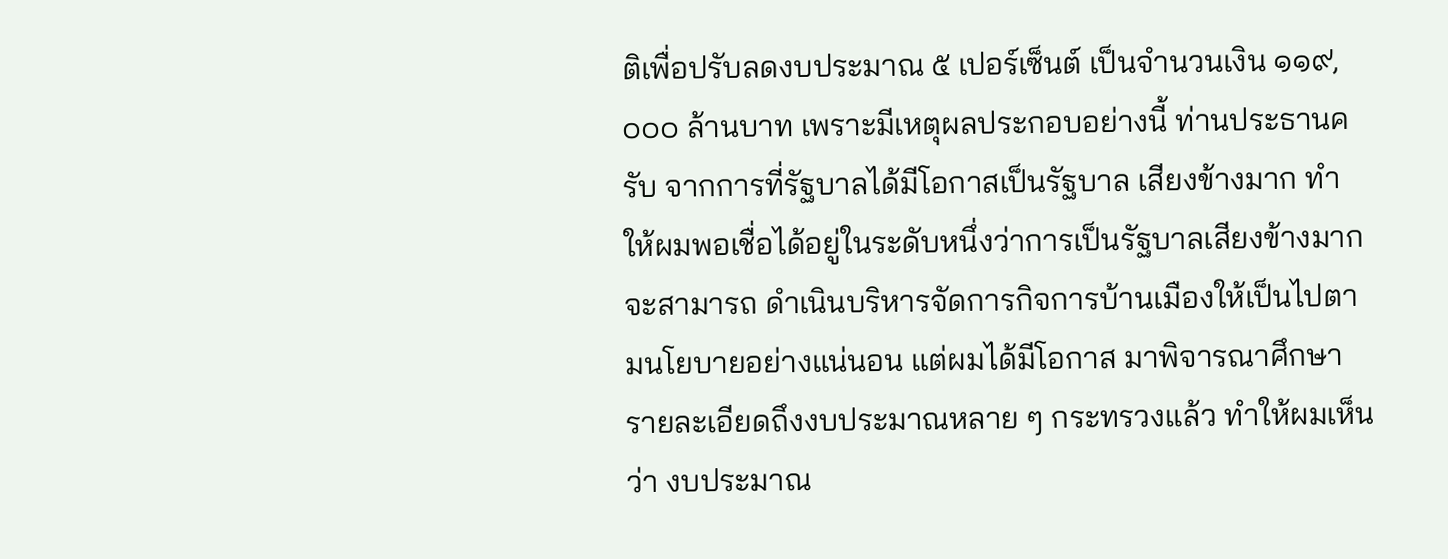ติเพื่อปรับลดงบประมาณ ๕ เปอร์เซ็นต์ เป็นจำนวนเงิน ๑๑๙,๐๐๐ ล้านบาท เพราะมีเหตุผลประกอบอย่างนี้ ท่านประธานครับ จากการที่รัฐบาลได้มีโอกาสเป็นรัฐบาล เสียงข้างมาก ทำให้ผมพอเชื่อได้อยู่ในระดับหนึ่งว่าการเป็นรัฐบาลเสียงข้างมากจะสามารถ ดำเนินบริหารจัดการกิจการบ้านเมืองให้เป็นไปตามนโยบายอย่างแน่นอน แต่ผมได้มีโอกาส มาพิจารณาศึกษารายละเอียดถึงงบประมาณหลาย ๆ กระทรวงแล้ว ทำให้ผมเห็นว่า งบประมาณ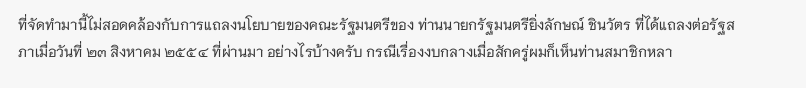ที่จัดทำมานี้ไม่สอดคล้องกับการแถลงนโยบายของคณะรัฐมนตรีของ ท่านนายกรัฐมนตรียิ่งลักษณ์ ชินวัตร ที่ได้แถลงต่อรัฐสภาเมื่อวันที่ ๒๓ สิงหาคม ๒๕๕๔ ที่ผ่านมา อย่างไรบ้างครับ กรณีเรื่องงบกลางเมื่อสักครู่ผมก็เห็นท่านสมาชิกหลา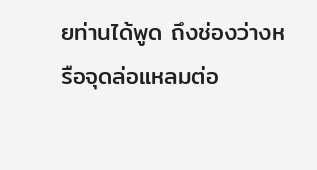ยท่านได้พูด ถึงช่องว่างหรือจุดล่อแหลมต่อ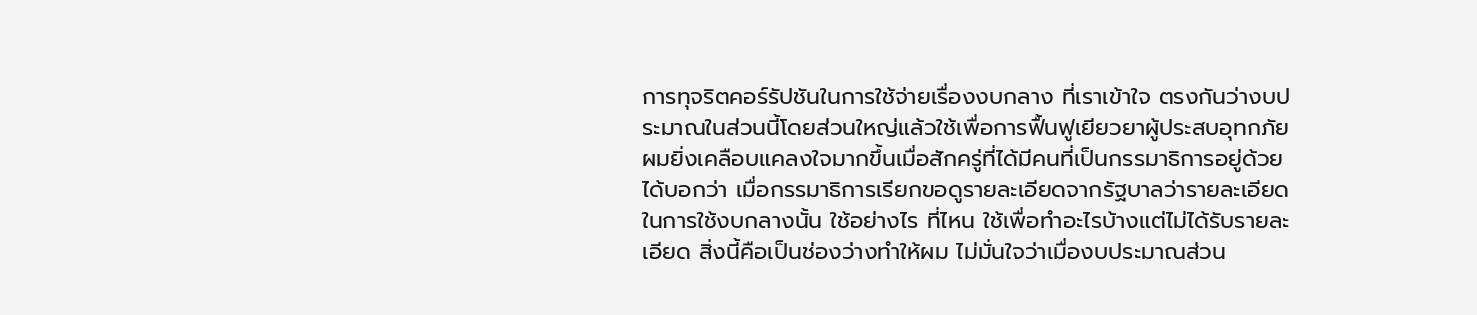การทุจริตคอร์รัปชันในการใช้จ่ายเรื่องงบกลาง ที่เราเข้าใจ ตรงกันว่างบประมาณในส่วนนี้โดยส่วนใหญ่แล้วใช้เพื่อการฟื้นฟูเยียวยาผู้ประสบอุทกภัย ผมยิ่งเคลือบแคลงใจมากขึ้นเมื่อสักครู่ที่ได้มีคนที่เป็นกรรมาธิการอยู่ด้วยได้บอกว่า เมื่อกรรมาธิการเรียกขอดูรายละเอียดจากรัฐบาลว่ารายละเอียดในการใช้งบกลางนั้น ใช้อย่างไร ที่ไหน ใช้เพื่อทำอะไรบ้างแต่ไม่ได้รับรายละเอียด สิ่งนี้คือเป็นช่องว่างทำให้ผม ไม่มั่นใจว่าเมื่องบประมาณส่วน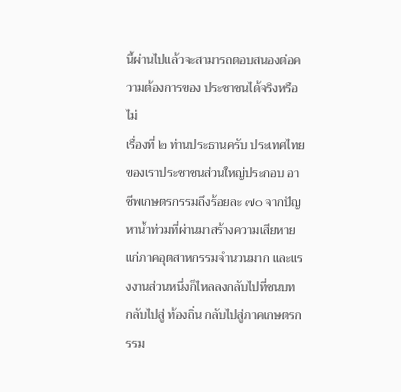นี้ผ่านไปแล้วจะสามารถตอบสนองต่อความต้องการของ ประชาชนได้จริงหรือไม่
เรื่องที่ ๒ ท่านประธานครับ ประเทศไทยของเราประชาชนส่วนใหญ่ประกอบ อาชีพเกษตรกรรมถึงร้อยละ ๗๐ จากปัญหาน้ำท่วมที่ผ่านมาสร้างความเสียหาย แก่ภาคอุตสาหกรรมจำนวนมาก และแรงงานส่วนหนึ่งก็ไหลลงกลับไปที่ชนบท กลับไปสู่ ท้องถิ่น กลับไปสู่ภาคเกษตรกรรม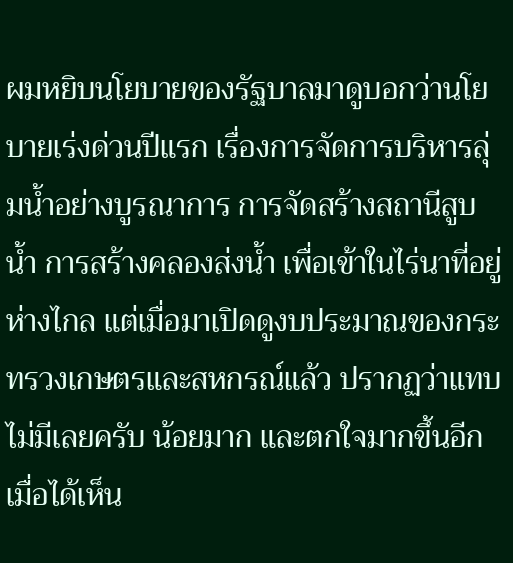ผมหยิบนโยบายของรัฐบาลมาดูบอกว่านโยบายเร่งด่วนปีแรก เรื่องการจัดการบริหารลุ่มน้ำอย่างบูรณาการ การจัดสร้างสถานีสูบน้ำ การสร้างคลองส่งน้ำ เพื่อเข้าในไร่นาที่อยู่ห่างไกล แต่เมื่อมาเปิดดูงบประมาณของกระทรวงเกษตรและสหกรณ์แล้ว ปรากฏว่าแทบไม่มีเลยครับ น้อยมาก และตกใจมากขึ้นอีกเมื่อได้เห็น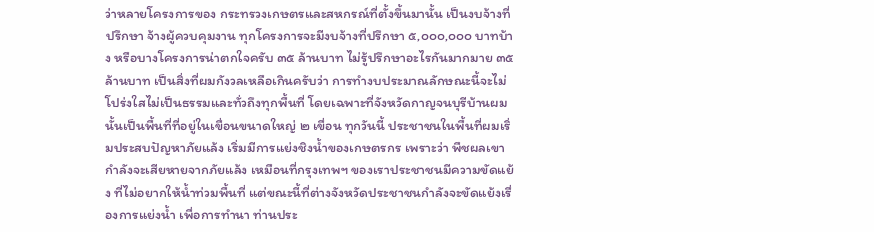ว่าหลายโครงการของ กระทรวงเกษตรและสหกรณ์ที่ตั้งขึ้นมานั้น เป็นงบจ้างที่ปรึกษา จ้างผู้ควบคุมงาน ทุกโครงการจะมีงบจ้างที่ปรึกษา ๕,๐๐๐,๐๐๐ บาทบ้าง หรือบางโครงการน่าตกใจครับ ๓๕ ล้านบาท ไม่รู้ปรึกษาอะไรกันมากมาย ๓๕ ล้านบาท เป็นสิ่งที่ผมกังวลเหลือเกินครับว่า การทำงบประมาณลักษณะนี้จะไม่โปร่งใสไม่เป็นธรรมและทั่วถึงทุกพื้นที่ โดยเฉพาะที่จังหวัดกาญจนบุรีบ้านผมนั้นเป็นพื้นที่ที่อยู่ในเขื่อนขนาดใหญ่ ๒ เขื่อน ทุกวันนี้ ประชาชนในพื้นที่ผมเริ่มประสบปัญหาภัยแล้ง เริ่มมีการแย่งชิงน้ำของเกษตรกร เพราะว่า พืชผลเขากำลังจะเสียหายจากภัยแล้ง เหมือนที่กรุงเทพฯ ของเราประชาชนมีความขัดแย้ง ที่ไม่อยากให้น้ำท่วมพื้นที่ แต่ขณะนี้ที่ต่างจังหวัดประชาชนกำลังจะขัดแย้งเรื่องการแย่งน้ำ เพื่อการทำนา ท่านประ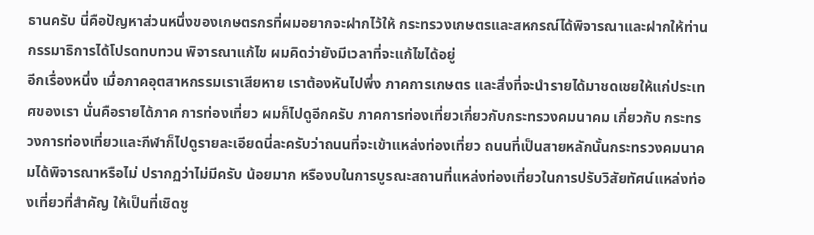ธานครับ นี่คือปัญหาส่วนหนึ่งของเกษตรกรที่ผมอยากจะฝากไว้ให้ กระทรวงเกษตรและสหกรณ์ได้พิจารณาและฝากให้ท่านกรรมาธิการได้โปรดทบทวน พิจารณาแก้ไข ผมคิดว่ายังมีเวลาที่จะแก้ไขได้อยู่
อีกเรื่องหนึ่ง เมื่อภาคอุตสาหกรรมเราเสียหาย เราต้องหันไปพึ่ง ภาคการเกษตร และสิ่งที่จะนำรายได้มาชดเชยให้แก่ประเทศของเรา นั่นคือรายได้ภาค การท่องเที่ยว ผมก็ไปดูอีกครับ ภาคการท่องเที่ยวเกี่ยวกับกระทรวงคมนาคม เกี่ยวกับ กระทรวงการท่องเที่ยวและกีฬาก็ไปดูรายละเอียดนี่ละครับว่าถนนที่จะเข้าแหล่งท่องเที่ยว ถนนที่เป็นสายหลักนั้นกระทรวงคมนาคมได้พิจารณาหรือไม่ ปรากฏว่าไม่มีครับ น้อยมาก หรืองบในการบูรณะสถานที่แหล่งท่องเที่ยวในการปรับวิสัยทัศน์แหล่งท่องเที่ยวที่สำคัญ ให้เป็นที่เชิดชู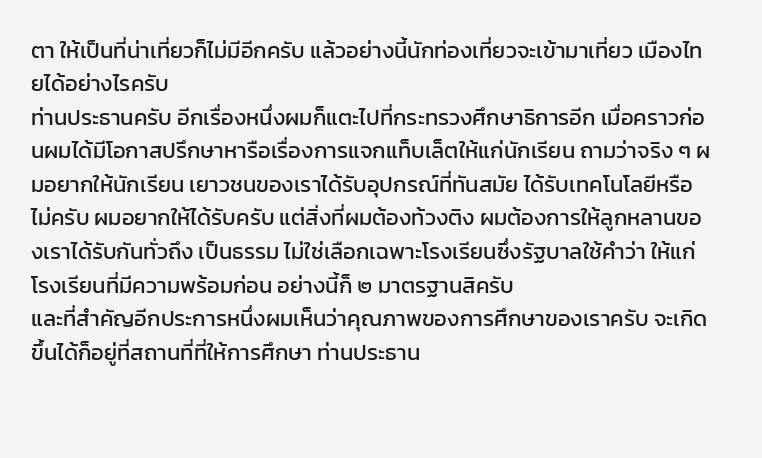ตา ให้เป็นที่น่าเที่ยวก็ไม่มีอีกครับ แล้วอย่างนี้นักท่องเที่ยวจะเข้ามาเที่ยว เมืองไทยได้อย่างไรครับ
ท่านประธานครับ อีกเรื่องหนึ่งผมก็แตะไปที่กระทรวงศึกษาธิการอีก เมื่อคราวก่อนผมได้มีโอกาสปรึกษาหารือเรื่องการแจกแท็บเล็ตให้แก่นักเรียน ถามว่าจริง ๆ ผมอยากให้นักเรียน เยาวชนของเราได้รับอุปกรณ์ที่ทันสมัย ได้รับเทคโนโลยีหรือไม่ครับ ผมอยากให้ได้รับครับ แต่สิ่งที่ผมต้องท้วงติง ผมต้องการให้ลูกหลานของเราได้รับกันทั่วถึง เป็นธรรม ไม่ใช่เลือกเฉพาะโรงเรียนซึ่งรัฐบาลใช้คำว่า ให้แก่โรงเรียนที่มีความพร้อมก่อน อย่างนี้ก็ ๒ มาตรฐานสิครับ
และที่สำคัญอีกประการหนึ่งผมเห็นว่าคุณภาพของการศึกษาของเราครับ จะเกิดขึ้นได้ก็อยู่ที่สถานที่ที่ให้การศึกษา ท่านประธาน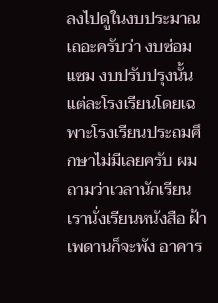ลงไปดูในงบประมาณเถอะครับว่า งบซ่อมแซม งบปรับปรุงนั้นแต่ละโรงเรียนโดยเฉพาะโรงเรียนประถมศึกษาไม่มีเลยครับ ผมถามว่าเวลานักเรียนเรานั่งเรียนหนังสือ ฝ้าเพดานก็จะพัง อาคาร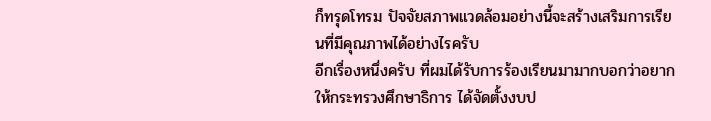ก็ทรุดโทรม ปัจจัยสภาพแวดล้อมอย่างนี้จะสร้างเสริมการเรียนที่มีคุณภาพได้อย่างไรครับ
อีกเรื่องหนึ่งครับ ที่ผมได้รับการร้องเรียนมามากบอกว่าอยากให้กระทรวงศึกษาธิการ ได้จัดตั้งงบป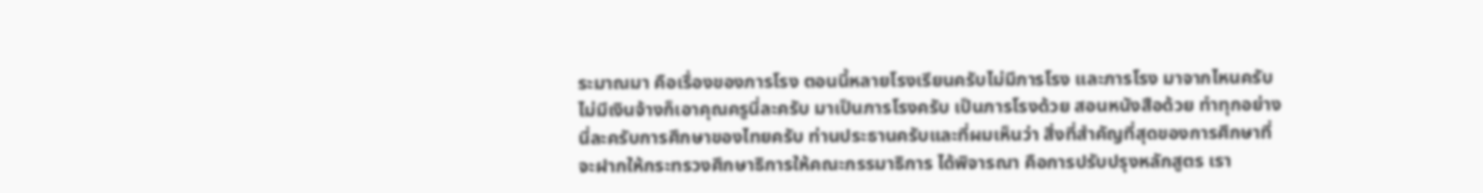ระมาณมา คือเรื่องของภารโรง ตอนนี้หลายโรงเรียนครับไม่มีภารโรง และภารโรง มาจากไหนครับ ไม่มีเงินจ้างก็เอาคุณครูนี่ละครับ มาเป็นภารโรงครับ เป็นภารโรงด้วย สอนหนังสือด้วย ทำทุกอย่าง นี่ละครับการศึกษาของไทยครับ ท่านประธานครับและที่ผมเห็นว่า สิ่งที่สำคัญที่สุดของการศึกษาที่จะฝากให้กระทรวงศึกษาธิการให้คณะกรรมาธิการ ได้พิจารณา คือการปรับปรุงหลักสูตร เรา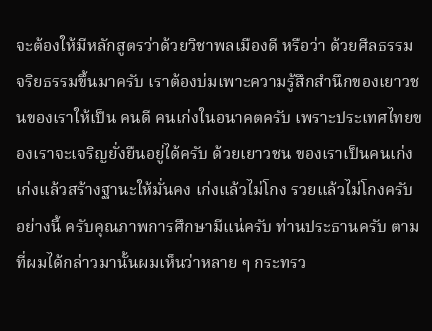จะต้องให้มีหลักสูตรว่าด้วยวิชาพลเมืองดี หรือว่า ด้วยศีลธรรม จริยธรรมขึ้นมาครับ เราต้องบ่มเพาะความรู้สึกสำนึกของเยาวชนของเราให้เป็น คนดี คนเก่งในอนาคตครับ เพราะประเทศไทยของเราจะเจริญยั่งยืนอยู่ได้ครับ ด้วยเยาวชน ของเราเป็นคนเก่ง เก่งแล้วสร้างฐานะให้มั่นคง เก่งแล้วไม่โกง รวยแล้วไม่โกงครับ อย่างนี้ ครับคุณภาพการศึกษามีแน่ครับ ท่านประธานครับ ตามที่ผมได้กล่าวมานั้นผมเห็นว่าหลาย ๆ กระทรว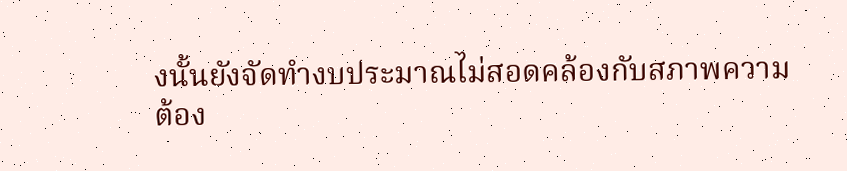งนั้นยังจัดทำงบประมาณไม่สอดคล้องกับสภาพความต้อง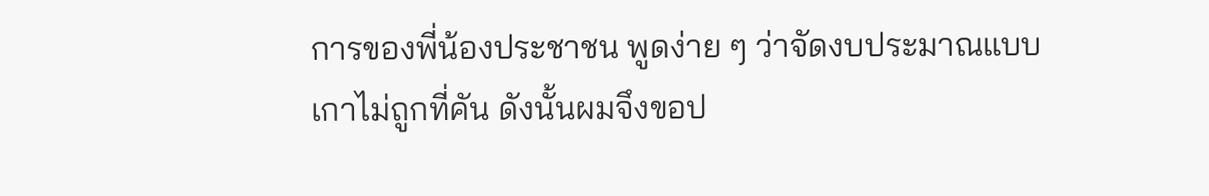การของพี่น้องประชาชน พูดง่าย ๆ ว่าจัดงบประมาณแบบเกาไม่ถูกที่คัน ดังนั้นผมจึงขอป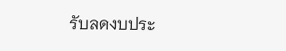รับลดงบประ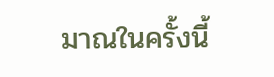มาณในครั้งนี้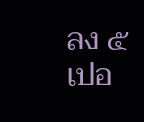ลง ๕ เปอ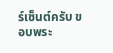ร์เซ็นต์ครับ ขอบพระ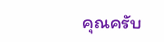คุณครับ